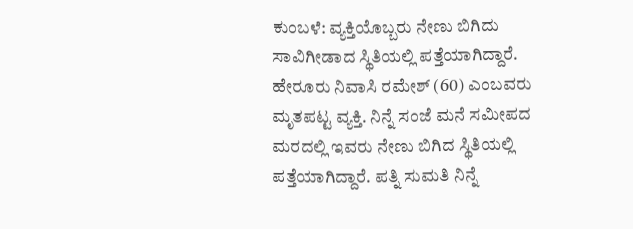ಕುಂಬಳೆ: ವ್ಯಕ್ತಿಯೊಬ್ಬರು ನೇಣು ಬಿಗಿದು ಸಾವಿಗೀಡಾದ ಸ್ಥಿತಿಯಲ್ಲಿ ಪತ್ತೆಯಾಗಿದ್ದಾರೆ. ಹೇರೂರು ನಿವಾಸಿ ರಮೇಶ್ (60) ಎಂಬವರು ಮೃತಪಟ್ಟ ವ್ಯಕ್ತಿ. ನಿನ್ನೆ ಸಂಜೆ ಮನೆ ಸಮೀಪದ ಮರದಲ್ಲಿ ಇವರು ನೇಣು ಬಿಗಿದ ಸ್ಥಿತಿಯಲ್ಲಿ ಪತ್ತೆಯಾಗಿದ್ದಾರೆ. ಪತ್ನಿ ಸುಮತಿ ನಿನ್ನೆ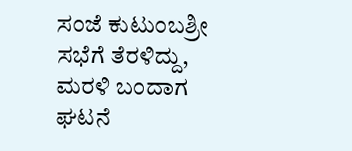ಸಂಜೆ ಕುಟುಂಬಶ್ರೀ ಸಭೆಗೆ ತೆರಳಿದ್ದು, ಮರಳಿ ಬಂದಾಗ ಘಟನೆ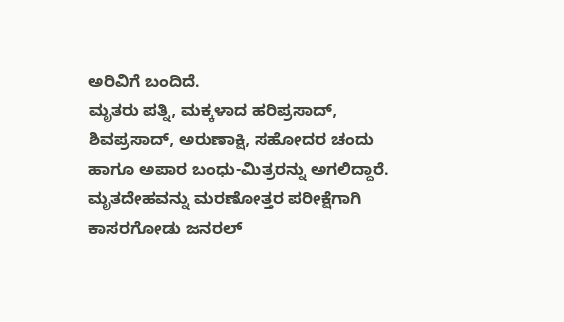ಅರಿವಿಗೆ ಬಂದಿದೆ.
ಮೃತರು ಪತ್ನಿ, ಮಕ್ಕಳಾದ ಹರಿಪ್ರಸಾದ್, ಶಿವಪ್ರಸಾದ್, ಅರುಣಾಕ್ಷಿ, ಸಹೋದರ ಚಂದು ಹಾಗೂ ಅಪಾರ ಬಂಧು-ಮಿತ್ರರನ್ನು ಅಗಲಿದ್ದಾರೆ. ಮೃತದೇಹವನ್ನು ಮರಣೋತ್ತರ ಪರೀಕ್ಷೆಗಾಗಿ ಕಾಸರಗೋಡು ಜನರಲ್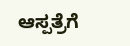ಆಸ್ಪತ್ರೆಗೆ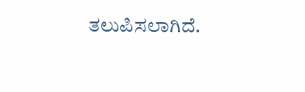ತಲುಪಿಸಲಾಗಿದೆ.